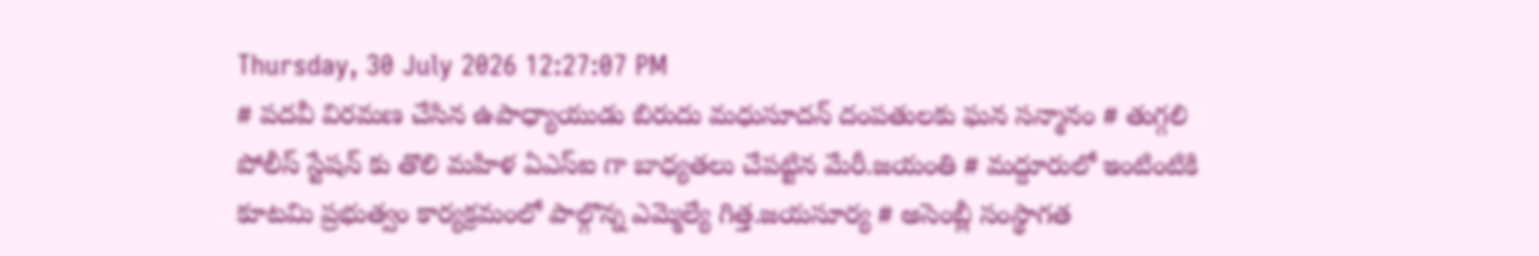Thursday, 30 July 2026 12:27:07 PM
# పదవీ విరమణ చేసిన ఉపాధ్యాయుడు బిరుదు మధుసూదన్ దంపతులకు ఘన సన్మానం # తుగ్గలి పోలీస్ స్టేషన్ కు తొలి మహిళ ఏఎస్ఐ గా బాధ్యతలు చేపట్టిన మేరీ.జయంతి # మద్దూరులో ఇంటింటికి కూటమి ప్రభుత్వం కార్యక్రమంలో పాల్గొన్న ఎమ్మెల్యే గిత్త.జయసూర్య # అసెంబ్లీ సంస్థాగత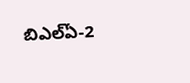బిఎల్ఏ-2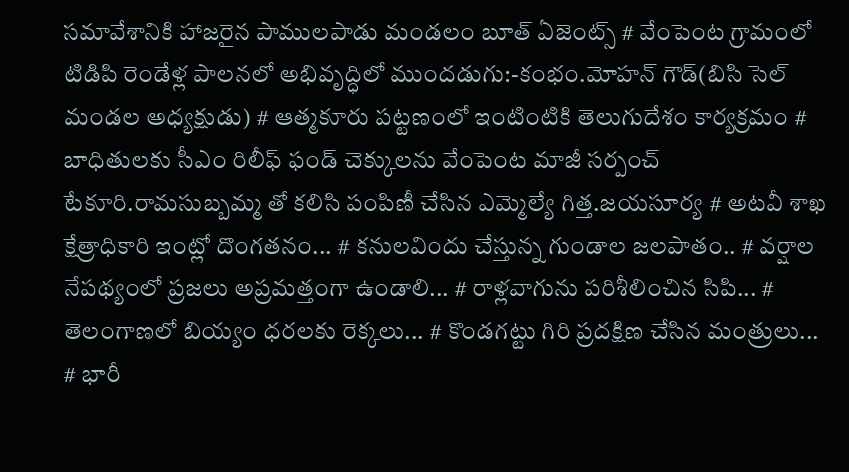సమావేశానికి హాజరైన పాములపాడు మండలం బూత్ ఏజెంట్స్ # వేంపెంట గ్రామంలో టిడిపి రెండేళ్ల పాలనలో అభివృద్ధిలో ముందడుగు:-కంభం.మోహన్ గౌడ్(బిసి సెల్ మండల అధ్యక్షుడు) # ఆత్మకూరు పట్టణంలో ఇంటింటికి తెలుగుదేశం కార్యక్రమం # బాధితులకు సీఎం రిలీఫ్ ఫండ్ చెక్కులను వేంపెంట మాజీ సర్పంచ్ టేకూరి.రామసుబ్బమ్మ తో కలిసి పంపిణీ చేసిన ఎమ్మెల్యే గిత్త.జయసూర్య # అటవీ శాఖ క్షేత్రాధికారి ఇంట్లో దొంగతనం... # కనులవిందు చేస్తున్న గుండాల జలపాతం.. # వర్షాల నేపథ్యంలో ప్రజలు అప్రమత్తంగా ఉండాలి... # రాళ్లవాగును పరిశీలించిన సిపి... # తెలంగాణలో బియ్యం ధరలకు రెక్కలు... # కొండగట్టు గిరి ప్రదక్షిణ చేసిన మంత్రులు... # భారీ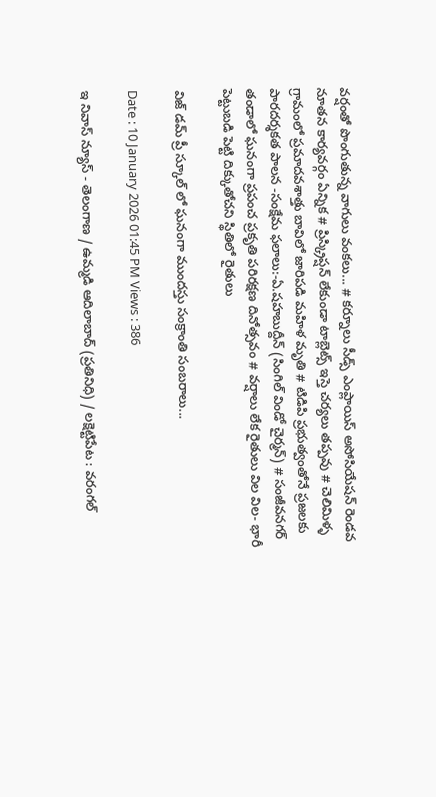వర్షంతో పొంగుతున్న వాగులు వంకలు... # కర్నూలు సీడ్స్ ఎంప్లాయిస్ అసోసియేషన్ రెండవ నూతన కార్యవర్గం ఏన్నిక # ప్రిస్క్రిప్షన్ లేకుండా టాబ్లెట్స్ ఇస్తె చర్యలు తప్పవు # చెలిమిళ్ళ గ్రామంలో ప్రమాదవశాత్తు బావిలో జారిపడి మహిళ మృతి # టిడిపి ప్రభుత్వంతోనే ప్రజలకు పారదర్శకత పాలన -సంక్షేమ ఫలాలు:-ఏ.షహబుద్దీన్ (సింగిల్ విండో చైర్మన్) # సంజీవనగర్ తండాలో ఘనంగా ప్రపంచ ప్రకృతి పరిరక్షణ దినోత్సవం # వర్షాలు లేక రైతులు విల విల- భారీ పెట్టుబడి పెట్టి దిక్కుతోచని స్థితిలో రైతులు

విజ్ డమ్ ప్రీ స్కూల్ లో ఘనంగా ముందస్తు సంక్రాంతి సంబరాలు...

Date : 10 January 2026 01:45 PM Views : 386

ఇ నివాస్ న్యూస్ - తెలంగాణ / ఉమ్మడి ఆదిలాబాద్ (ప్రతినిధి) / లక్షెట్టిపేట : వరంగల్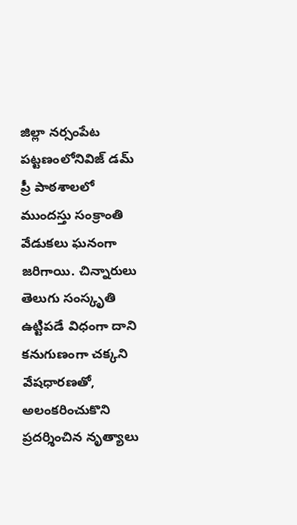జిల్లా నర్సంపేట పట్టణంలోనివిజ్ డమ్ ప్రీ పాఠశాలలో ముందస్తు సంక్రాంతి వేడుకలు ఘనంగా జరిగాయి. చిన్నారులు తెలుగు సంస్కృతి ఉట్టిపడే విధంగా దాని కనుగుణంగా చక్కని వేషధారణతో, అలంకరించుకొని ప్రదర్శించిన నృత్యాలు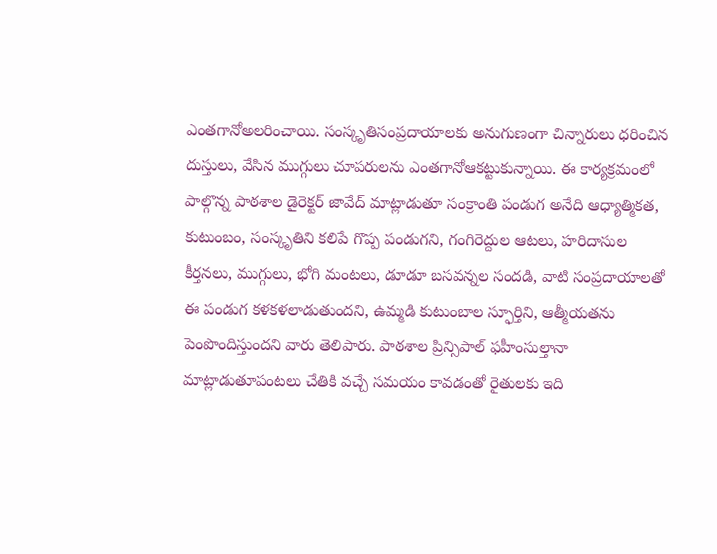ఎంతగానోఅలరించాయి. సంస్కృతిసంప్రదాయాలకు అనుగుణంగా చిన్నారులు ధరించిన దుస్తులు, వేసిన ముగ్గులు చూపరులను ఎంతగానోఆకట్టుకున్నాయి. ఈ కార్యక్రమంలో పాల్గొన్న పాఠశాల డైరెక్టర్ జావేద్ మాట్లాడుతూ సంక్రాంతి పండుగ అనేది ఆధ్యాత్మికత, కుటుంబం, సంస్కృతిని కలిపే గొప్ప పండుగని, గంగిరెద్దుల ఆటలు, హరిదాసుల కీర్తనలు, ముగ్గులు, భోగి మంటలు, డూడూ బసవన్నల సందడి, వాటి సంప్రదాయాలతో ఈ పండుగ కళకళలాడుతుందని, ఉమ్మడి కుటుంబాల స్ఫూర్తిని, ఆత్మీయతను పెంపొందిస్తుందని వారు తెలిపారు. పాఠశాల ప్రిన్సిపాల్ ఫహీంసుల్తానా మాట్లాడుతూపంటలు చేతికి వచ్చే సమయం కావడంతో రైతులకు ఇది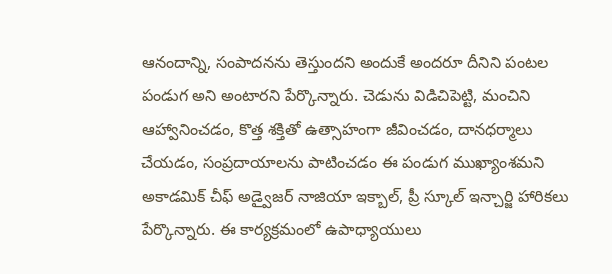ఆనందాన్ని, సంపాదనను తెస్తుందని అందుకే అందరూ దీనిని పంటల పండుగ అని అంటారని పేర్కొన్నారు. చెడును విడిచిపెట్టి, మంచిని ఆహ్వానించడం, కొత్త శక్తితో ఉత్సాహంగా జీవించడం, దానధర్మాలు చేయడం, సంప్రదాయాలను పాటించడం ఈ పండుగ ముఖ్యాంశమని అకాడమిక్ చీఫ్ అడ్వైజర్ నాజియా ఇక్బాల్, ప్రీ స్కూల్ ఇన్చార్జి హారికలు పేర్కొన్నారు. ఈ కార్యక్రమంలో ఉపాధ్యాయులు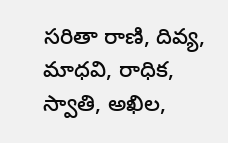సరితా రాణి, దివ్య, మాధవి, రాధిక, స్వాతి, అఖిల,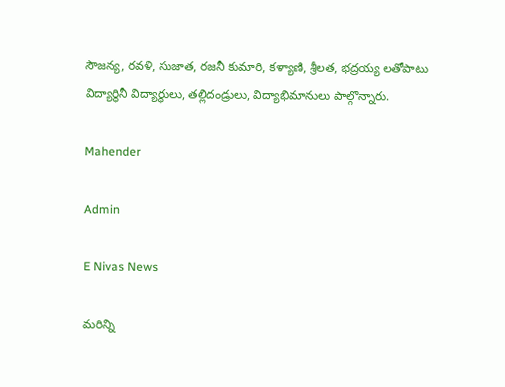సౌజన్య, రవళి, సుజాత, రజనీ కుమారి, కళ్యాణి, శ్రీలత, భద్రయ్య లతోపాటు విద్యార్థినీ విద్యార్థులు, తల్లిదండ్రులు, విద్యాభిమానులు పాల్గొన్నారు.

Mahender

Admin

E Nivas News

మరిన్ని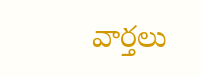వార్తలు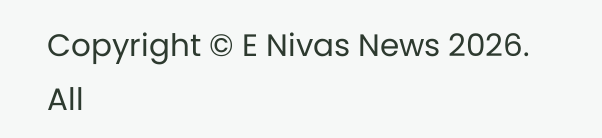Copyright © E Nivas News 2026. All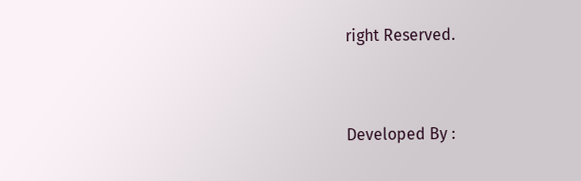right Reserved.



Developed By :